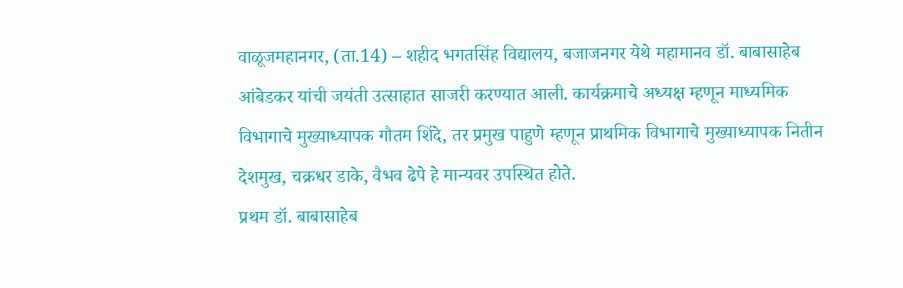वाळूजमहानगर, (ता.14) – शहीद भगतसिंह विद्यालय, बजाजनगर येथे महामानव डॉ. बाबासाहेब आंबेडकर यांची जयंती उत्साहात साजरी करण्यात आली. कार्यक्रमाचे अध्यक्ष म्हणून माध्यमिक विभागाचे मुख्याध्यापक गौतम शिंदे, तर प्रमुख पाहुणे म्हणून प्राथमिक विभागाचे मुख्याध्यापक नितीन देशमुख, चक्रधर डाके, वैभव ढेपे हे मान्यवर उपस्थित होते.
प्रथम डॉ. बाबासाहेब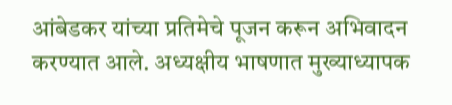आंबेडकर यांच्या प्रतिमेचे पूजन करून अभिवादन करण्यात आले. अध्यक्षीय भाषणात मुख्याध्यापक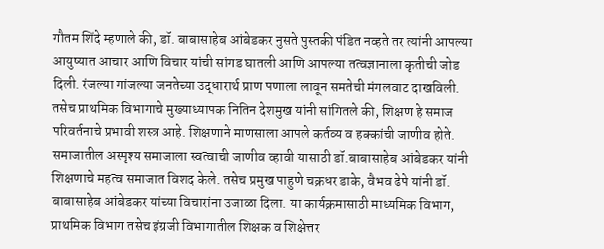गौतम शिंदे म्हणाले की, डॉ. बाबासाहेब आंबेडकर नुसते पुस्तकी पंडित नव्हते तर त्यांनी आपल्या आयुष्यात आचार आणि विचार यांची सांगड घातली आणि आपल्या तत्वज्ञानाला कृतीची जोड दिली. रंजल्या गांजल्या जनतेच्या उद्धारार्थ प्राण पणाला लावून समतेची मंगलवाट दाखविली.
तसेच प्राथमिक विभागाचे मुख्याध्यापक नितिन देशमुख यांनी सांगितले की, शिक्षण हे समाज परिवर्तनाचे प्रभावी शस्त्र आहे. शिक्षणाने माणसाला आपले कर्तव्य व हक्कांची जाणीव होते. समाजातील अस्पृश्य समाजाला स्वत्वाची जाणीव व्हावी यासाठी डॉ.बाबासाहेब आंबेडकर यांनी शिक्षणाचे महत्व समाजात विशद केले. तसेच प्रमुख पाहुणे चक्रधर डाके, वैभव ढेपे यांनी डॉ. बाबासाहेब आंबेडकर यांच्या विचारांना उजाळा दिला. या कार्यक्रमासाठी माध्यमिक विभाग, प्राथमिक विभाग तसेच इंग्रजी विभागातील शिक्षक व शिक्षेत्तर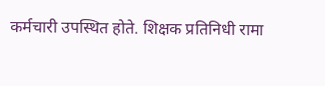कर्मचारी उपस्थित होते. शिक्षक प्रतिनिधी रामा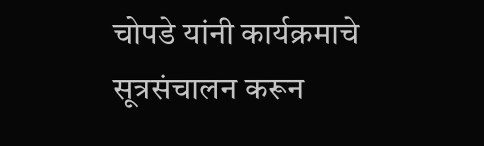चोपडे यांनी कार्यक्रमाचे सूत्रसंचालन करून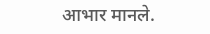आभार मानले.